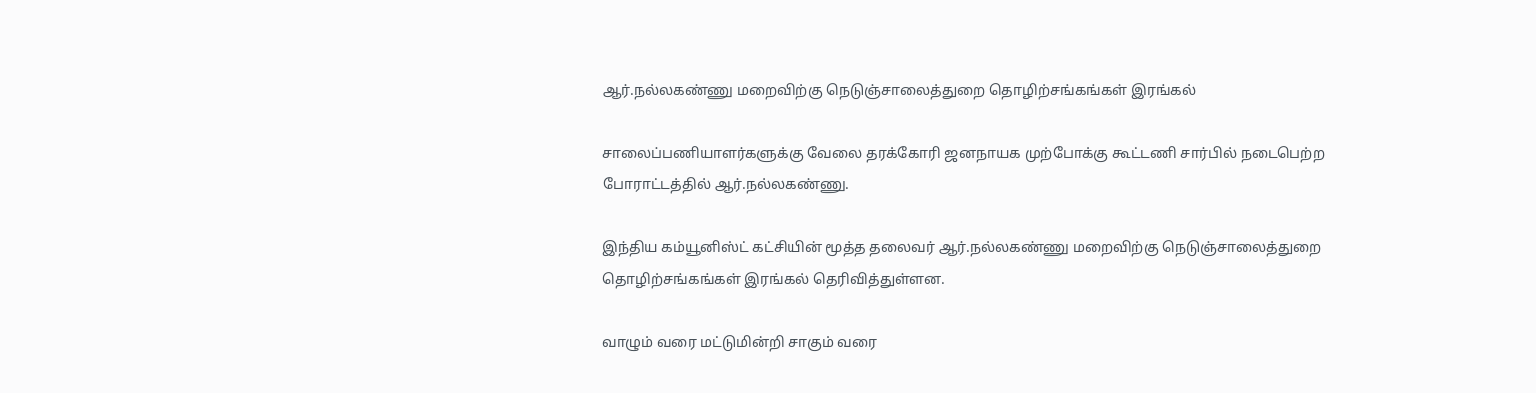ஆர்.நல்லகண்ணு மறைவிற்கு நெடுஞ்சாலைத்துறை தொழிற்சங்கங்கள் இரங்கல்

சாலைப்பணியாளர்களுக்கு வேலை தரக்கோரி ஜனநாயக முற்போக்கு கூட்டணி சார்பில் நடைபெற்ற போராட்டத்தில் ஆர்.நல்லகண்ணு.

இந்திய கம்யூனிஸ்ட் கட்சியின் மூத்த தலைவர் ஆர்.நல்லகண்ணு மறைவிற்கு நெடுஞ்சாலைத்துறை தொழிற்சங்கங்கள் இரங்கல் தெரிவித்துள்ளன.

வாழும் வரை மட்டுமின்றி சாகும் வரை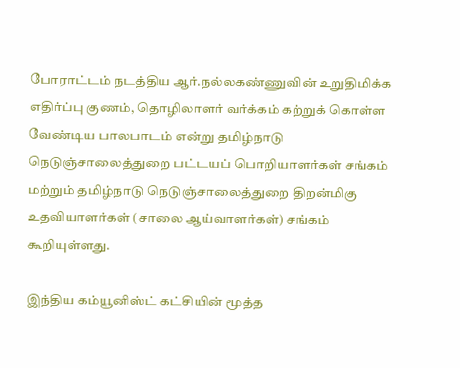போராட்டம் நடத்திய ஆர்.நல்லகண்ணுவின் உறுதிமிக்க எதிர்ப்பு குணம், தொழிலாளர் வர்க்கம் கற்றுக் கொள்ள வேண்டிய பாலபாடம் என்று தமிழ்நாடு நெடுஞ்சாலைத்துறை பட்டயப் பொறியாளர்கள் சங்கம் மற்றும் தமிழ்நாடு நெடுஞ்சாலைத்துறை திறன்மிகு உதவியாளர்கள் (சாலை ஆய்வாளர்கள்) சங்கம் கூறியுள்ளது.

இந்திய கம்யூனிஸ்ட் கட்சியின் மூத்த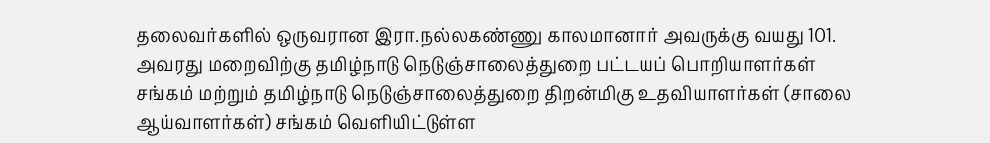தலைவர்களில் ஒருவரான இரா.நல்லகண்ணு காலமானார் அவருக்கு வயது 101. அவரது மறைவிற்கு தமிழ்நாடு நெடுஞ்சாலைத்துறை பட்டயப் பொறியாளர்கள் சங்கம் மற்றும் தமிழ்நாடு நெடுஞ்சாலைத்துறை திறன்மிகு உதவியாளர்கள் (சாலை ஆய்வாளர்கள்) சங்கம் வெளியிட்டுள்ள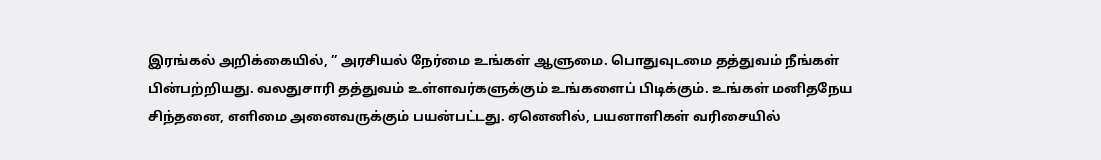இரங்கல் அறிக்கையில், ” அரசியல் நேர்மை உங்கள் ஆளுமை. பொதுவுடமை தத்துவம் நீங்கள் பின்பற்றியது. வலதுசாரி தத்துவம் உள்ளவர்களுக்கும் உங்களைப் பிடிக்கும். உங்கள் மனிதநேய சிந்தனை, எளிமை அனைவருக்கும் பயன்பட்டது. ஏனெனில், பயனாளிகள் வரிசையில்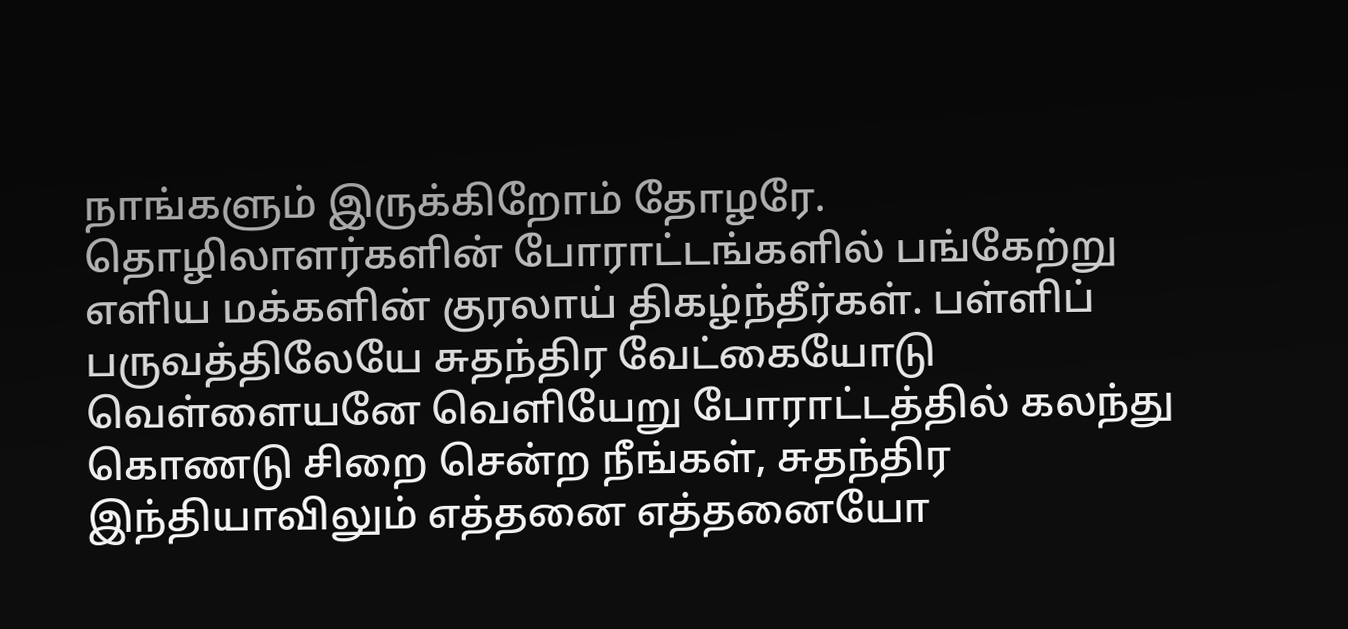நாங்களும் இருக்கிறோம் தோழரே.
தொழிலாளர்களின் போராட்டங்களில் பங்கேற்று எளிய மக்களின் குரலாய் திகழ்ந்தீர்கள். பள்ளிப் பருவத்திலேயே சுதந்திர வேட்கையோடு வெள்ளையனே வெளியேறு போராட்டத்தில் கலந்து கொணடு சிறை சென்ற நீங்கள், சுதந்திர இந்தியாவிலும் எத்தனை எத்தனையோ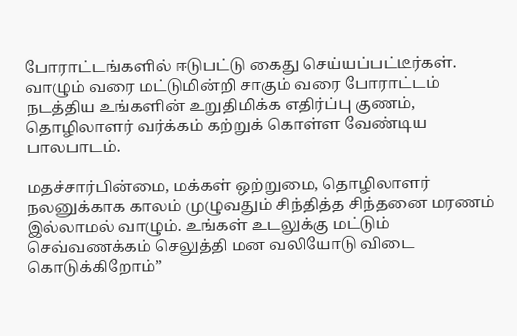போராட்டங்களில் ஈடுபட்டு கைது செய்யப்பட்டீர்கள். வாழும் வரை மட்டுமின்றி சாகும் வரை போராட்டம் நடத்திய உங்களின் உறுதிமிக்க எதிர்ப்பு குணம், தொழிலாளர் வர்க்கம் கற்றுக் கொள்ள வேண்டிய பாலபாடம்.

மதச்சார்பின்மை, மக்கள் ஒற்றுமை, தொழிலாளர் நலனுக்காக காலம் முழுவதும் சிந்தித்த சிந்தனை மரணம் இல்லாமல் வாழும். உங்கள் உடலுக்கு மட்டும் செவ்வணக்கம் செலுத்தி மன வலியோடு விடை கொடுக்கிறோம்”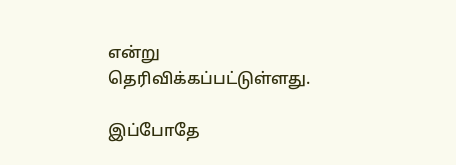என்று தெரிவிக்கப்பட்டுள்ளது.

இப்போதே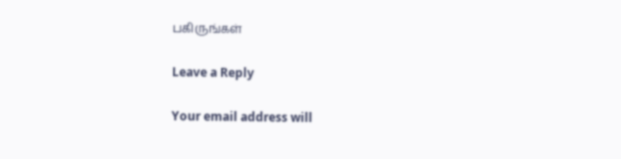பகிருங்கள்

Leave a Reply

Your email address will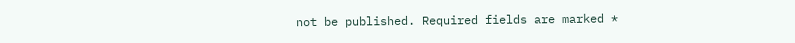not be published. Required fields are marked *